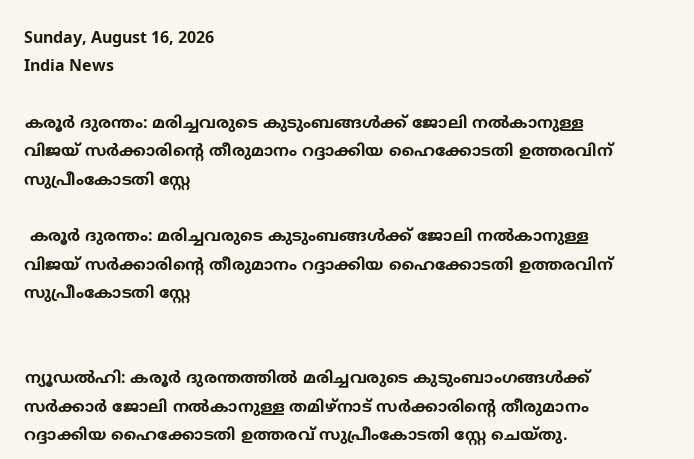Sunday, August 16, 2026
India News

കരൂര്‍ ദുരന്തം: മരിച്ചവരുടെ കുടുംബങ്ങള്‍ക്ക് ജോലി നല്‍കാനുള്ള വിജയ് സര്‍ക്കാരിന്റെ തീരുമാനം റദ്ദാക്കിയ ഹൈക്കോടതി ഉത്തരവിന് സുപ്രീംകോടതി സ്റ്റേ

 കരൂര്‍ ദുരന്തം: മരിച്ചവരുടെ കുടുംബങ്ങള്‍ക്ക് ജോലി നല്‍കാനുള്ള വിജയ് സര്‍ക്കാരിന്റെ തീരുമാനം റദ്ദാക്കിയ ഹൈക്കോടതി ഉത്തരവിന് സുപ്രീംകോടതി സ്റ്റേ


ന്യൂഡല്‍ഹി: കരൂര്‍ ദുരന്തത്തില്‍ മരിച്ചവരുടെ കുടുംബാംഗങ്ങള്‍ക്ക് സര്‍ക്കാര്‍ ജോലി നല്‍കാനുള്ള തമിഴ്‌നാട് സര്‍ക്കാരിന്റെ തീരുമാനം റദ്ദാക്കിയ ഹൈക്കോടതി ഉത്തരവ് സുപ്രീംകോടതി സ്റ്റേ ചെയ്തു.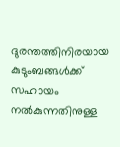ദുരന്തത്തിനിരയായ കുടുംബങ്ങള്‍ക്ക് സഹായം നല്‍കുന്നതിനുള്ള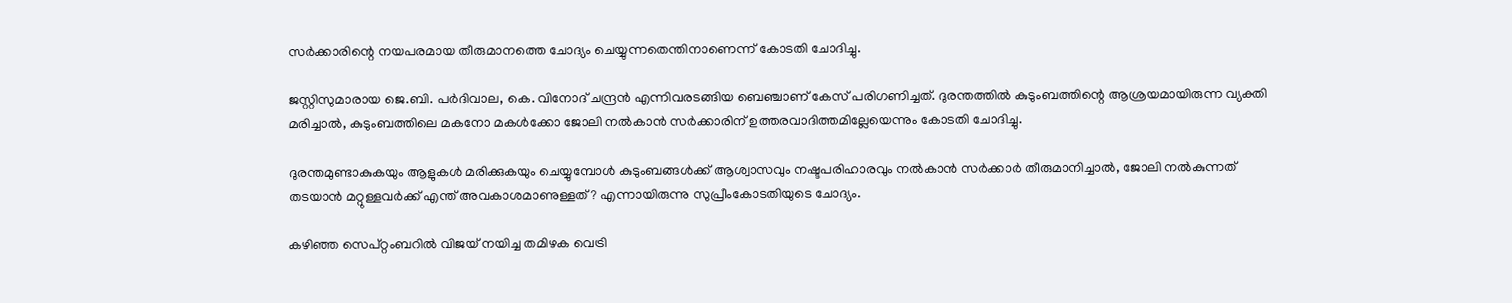സര്‍ക്കാരിന്റെ നയപരമായ തീരുമാനത്തെ ചോദ്യം ചെയ്യുന്നതെന്തിനാണെന്ന് കോടതി ചോദിച്ചു.

ജസ്റ്റിസുമാരായ ജെ.ബി. പര്‍ദിവാല, കെ. വിനോദ് ചന്ദ്രന്‍ എന്നിവരടങ്ങിയ ബെഞ്ചാണ് കേസ് പരിഗണിച്ചത്. ദുരന്തത്തില്‍ കുടുംബത്തിന്റെ ആശ്രയമായിരുന്ന വ്യക്തി മരിച്ചാല്‍, കുടുംബത്തിലെ മകനോ മകള്‍ക്കോ ജോലി നല്‍കാന്‍ സര്‍ക്കാരിന് ഉത്തരവാദിത്തമില്ലേയെന്നും കോടതി ചോദിച്ചു.

ദുരന്തമുണ്ടാകുകയും ആളുകള്‍ മരിക്കുകയും ചെയ്യുമ്പോള്‍ കുടുംബങ്ങള്‍ക്ക് ആശ്വാസവും നഷ്ടപരിഹാരവും നല്‍കാന്‍ സര്‍ക്കാര്‍ തീരുമാനിച്ചാല്‍, ജോലി നല്‍കുന്നത് തടയാന്‍ മറ്റുള്ളവര്‍ക്ക് എന്ത് അവകാശമാണുള്ളത്? എന്നായിരുന്നു സുപ്രീംകോടതിയുടെ ചോദ്യം.

കഴിഞ്ഞ സെപ്റ്റംബറില്‍ വിജയ് നയിച്ച തമിഴക വെട്രി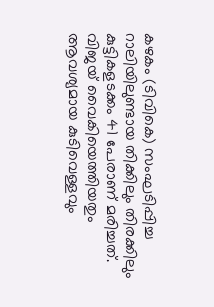കഴകം (ടിവികെ) സംഘടിപ്പിച്ച റാലിയിലുണ്ടായ തിക്കിലും തിരക്കിലും കുട്ടികളടക്കം 41 പേരാണ് മരിച്ചത്. വിജയ് വൈകിയെത്തിയതും ആവശ്യമായ കുടിവെള്ളവും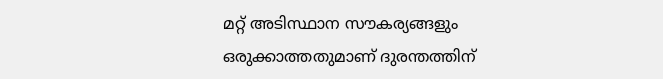മറ്റ് അടിസ്ഥാന സൗകര്യങ്ങളും ഒരുക്കാത്തതുമാണ് ദുരന്തത്തിന്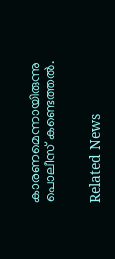കാരണമെന്നായിരുന്നു പൊലീസ് കണ്ടെത്തല്‍.


Related News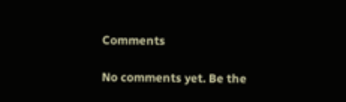Comments

No comments yet. Be the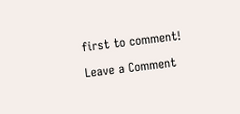first to comment!

Leave a Comment